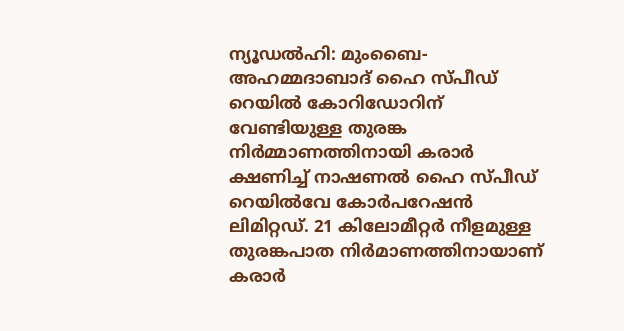ന്യൂഡൽഹി: മുംബൈ-അഹമ്മദാബാദ് ഹൈ സ്പീഡ് റെയിൽ കോറിഡോറിന് വേണ്ടിയുള്ള തുരങ്ക നിർമ്മാണത്തിനായി കരാർ ക്ഷണിച്ച് നാഷണൽ ഹൈ സ്പീഡ് റെയിൽവേ കോർപറേഷൻ ലിമിറ്റഡ്. 21 കിലോമീറ്റർ നീളമുള്ള തുരങ്കപാത നിർമാണത്തിനായാണ് കരാർ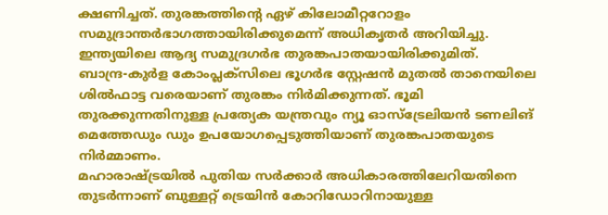ക്ഷണിച്ചത്. തുരങ്കത്തിന്റെ ഏഴ് കിലോമീറ്ററോളം സമുദ്രാന്തർഭാഗത്തായിരിക്കുമെന്ന് അധികൃതർ അറിയിച്ചു. ഇന്ത്യയിലെ ആദ്യ സമുദ്രഗർഭ തുരങ്കപാതയായിരിക്കുമിത്.
ബാന്ദ്ര-കുർള കോംപ്ലക്സിലെ ഭൂഗർഭ സ്റ്റേഷൻ മുതൽ താനെയിലെ ശിൽഫാട്ട വരെയാണ് തുരങ്കം നിർമിക്കുന്നത്. ഭൂമി തുരക്കുന്നതിനുള്ള പ്രത്യേക യന്ത്രവും ന്യൂ ഓസ്ട്രേലിയൻ ടണലിങ് മെത്തേഡും ഡും ഉപയോഗപ്പെടുത്തിയാണ് തുരങ്കപാതയുടെ നിർമ്മാണം.
മഹാരാഷ്ട്രയിൽ പുതിയ സർക്കാർ അധികാരത്തിലേറിയതിനെ തുടർന്നാണ് ബുള്ളറ്റ് ട്രെയിൻ കോറിഡോറിനായുള്ള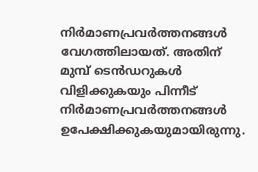നിർമാണപ്രവർത്തനങ്ങൾ വേഗത്തിലായത്. അതിന് മുമ്പ് ടെൻഡറുകൾ വിളിക്കുകയും പിന്നീട് നിർമാണപ്രവർത്തനങ്ങൾ ഉപേക്ഷിക്കുകയുമായിരുന്നു.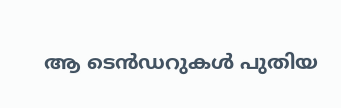ആ ടെൻഡറുകൾ പുതിയ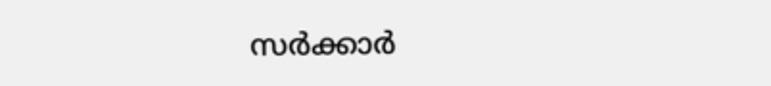സർക്കാർ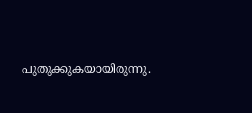പുതുക്കുകയായിരുന്നു.